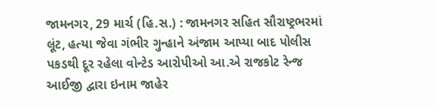જામનગર, 29 માર્ચ (હિ.સ.) : જામનગર સહિત સૌરાષ્ટ્રભરમાં લૂંટ, હત્યા જેવા ગંભીર ગુન્હાને અંજામ આપ્યા બાદ પોલીસ પકડથી દૂર રહેલા વોન્ટેડ આરોપીઓ આ.એ રાજકોટ રેન્જ આઈજી દ્વારા ઇનામ જાહેર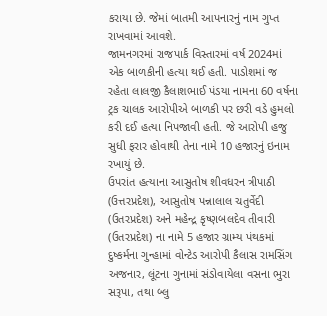કરાયા છે. જેમાં બાતમી આપનારનું નામ ગુપ્ત રાખવામાં આવશે.
જામનગરમાં રાજપાર્ક વિસ્તારમાં વર્ષ 2024માં એક બાળકીની હત્યા થઈ હતી. પાડોશમાં જ રહેતા લાલજી કૈલાશભાઈ પંડયા નામના 60 વર્ષના ટ્રક ચાલક આરોપીએ બાળકી પર છરી વડે હુમલો કરી દઈ હત્યા નિપજાવી હતી. જે આરોપી હજુ સુધી ફરાર હોવાથી તેના નામે 10 હજારનું ઇનામ રખાયું છે.
ઉપરાંત હત્યાના આસુતોષ શીવધરન ત્રીપાઠી (ઉત્તરપ્રદેશ), આસુતોષ પન્નાલાલ ચતુર્વેદી (ઉતરપ્રદેશ) અને મહેન્દ્ર કૃષ્ણબલદેવ તીવારી (ઉતરપ્રદેશ) ના નામે 5 હજાર ગ્રામ્ય પંથકમાં દુષ્કર્મના ગુન્હામાં વોન્ટેડ આરોપી કૈલાસ રામસિંગ અજનાર, લૂંટના ગુનામાં સંડોવાયેલા વસના ભુરા સરૂપા, તથા બ્લુ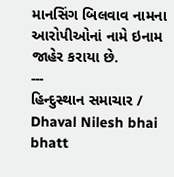માનસિંગ બિલવાવ નામના આરોપીઓનાં નામે ઇનામ જાહેર કરાયા છે.
---
હિન્દુસ્થાન સમાચાર / Dhaval Nilesh bhai bhatt